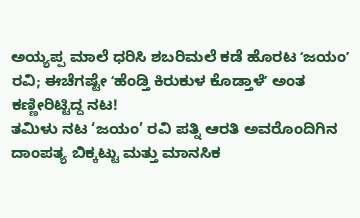ಅಯ್ಯಪ್ಪ ಮಾಲೆ ಧರಿಸಿ ಶಬರಿಮಲೆ ಕಡೆ ಹೊರಟ ʻಜಯಂʼ ರವಿ; ಈಚೆಗಷ್ಟೇ ʻಹೆಂಡ್ತಿ ಕಿರುಕುಳ ಕೊಡ್ತಾಳೆʼ ಅಂತ ಕಣ್ಣೀರಿಟ್ಟಿದ್ದ ನಟ!
ತಮಿಳು ನಟ ‘ಜಯಂ’ ರವಿ ಪತ್ನಿ ಆರತಿ ಅವರೊಂದಿಗಿನ ದಾಂಪತ್ಯ ಬಿಕ್ಕಟ್ಟು ಮತ್ತು ಮಾನಸಿಕ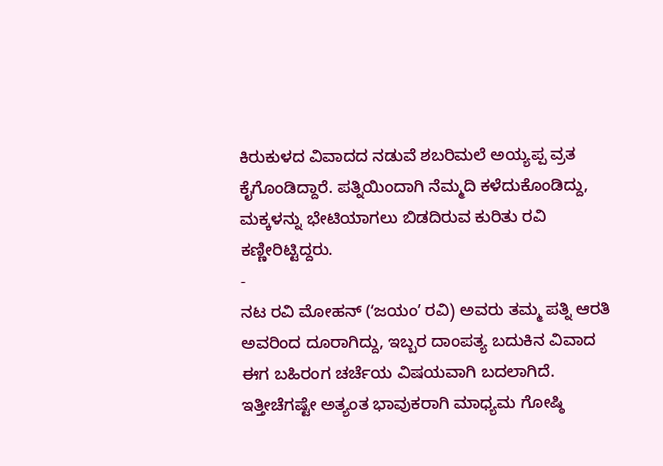ಕಿರುಕುಳದ ವಿವಾದದ ನಡುವೆ ಶಬರಿಮಲೆ ಅಯ್ಯಪ್ಪ ವ್ರತ ಕೈಗೊಂಡಿದ್ದಾರೆ. ಪತ್ನಿಯಿಂದಾಗಿ ನೆಮ್ಮದಿ ಕಳೆದುಕೊಂಡಿದ್ದು, ಮಕ್ಕಳನ್ನು ಭೇಟಿಯಾಗಲು ಬಿಡದಿರುವ ಕುರಿತು ರವಿ ಕಣ್ಣೀರಿಟ್ಟಿದ್ದರು.
-
ನಟ ರವಿ ಮೋಹನ್ (ʻಜಯಂʼ ರವಿ) ಅವರು ತಮ್ಮ ಪತ್ನಿ ಆರತಿ ಅವರಿಂದ ದೂರಾಗಿದ್ದು, ಇಬ್ಬರ ದಾಂಪತ್ಯ ಬದುಕಿನ ವಿವಾದ ಈಗ ಬಹಿರಂಗ ಚರ್ಚೆಯ ವಿಷಯವಾಗಿ ಬದಲಾಗಿದೆ. ಇತ್ತೀಚೆಗಷ್ಟೇ ಅತ್ಯಂತ ಭಾವುಕರಾಗಿ ಮಾಧ್ಯಮ ಗೋಷ್ಠಿ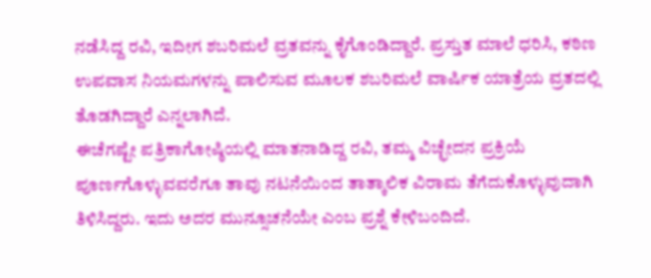ನಡೆಸಿದ್ದ ರವಿ, ಇದೀಗ ಶಬರಿಮಲೆ ವ್ರತವನ್ನು ಕೈಗೊಂಡಿದ್ದಾರೆ. ಪ್ರಸ್ತುತ ಮಾಲೆ ಧರಿಸಿ, ಕಠಿಣ ಉಪವಾಸ ನಿಯಮಗಳನ್ನು ಪಾಲಿಸುವ ಮೂಲಕ ಶಬರಿಮಲೆ ವಾರ್ಷಿಕ ಯಾತ್ರೆಯ ವ್ರತದಲ್ಲಿ ತೊಡಗಿದ್ದಾರೆ ಎನ್ನಲಾಗಿದೆ.
ಈಚೆಗಷ್ಟೇ ಪತ್ರಿಕಾಗೋಷ್ಠಿಯಲ್ಲಿ ಮಾತನಾಡಿದ್ದ ರವಿ, ತಮ್ಮ ವಿಚ್ಛೇದನ ಪ್ರಕ್ರಿಯೆ ಪೂರ್ಣಗೊಳ್ಳುವವರೆಗೂ ತಾವು ನಟನೆಯಿಂದ ತಾತ್ಕಾಲಿಕ ವಿರಾಮ ತೆಗೆದುಕೊಳ್ಳುವುದಾಗಿ ತಿಳಿಸಿದ್ದರು. ಇದು ಅದರ ಮುನ್ಸೂಚನೆಯೇ ಎಂಬ ಪ್ರಶ್ನೆ ಕೇಳಿಬಂದಿದೆ.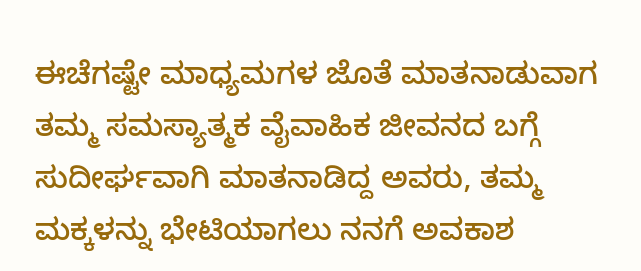ಈಚೆಗಷ್ಟೇ ಮಾಧ್ಯಮಗಳ ಜೊತೆ ಮಾತನಾಡುವಾಗ ತಮ್ಮ ಸಮಸ್ಯಾತ್ಮಕ ವೈವಾಹಿಕ ಜೀವನದ ಬಗ್ಗೆ ಸುದೀರ್ಘವಾಗಿ ಮಾತನಾಡಿದ್ದ ಅವರು, ತಮ್ಮ ಮಕ್ಕಳನ್ನು ಭೇಟಿಯಾಗಲು ನನಗೆ ಅವಕಾಶ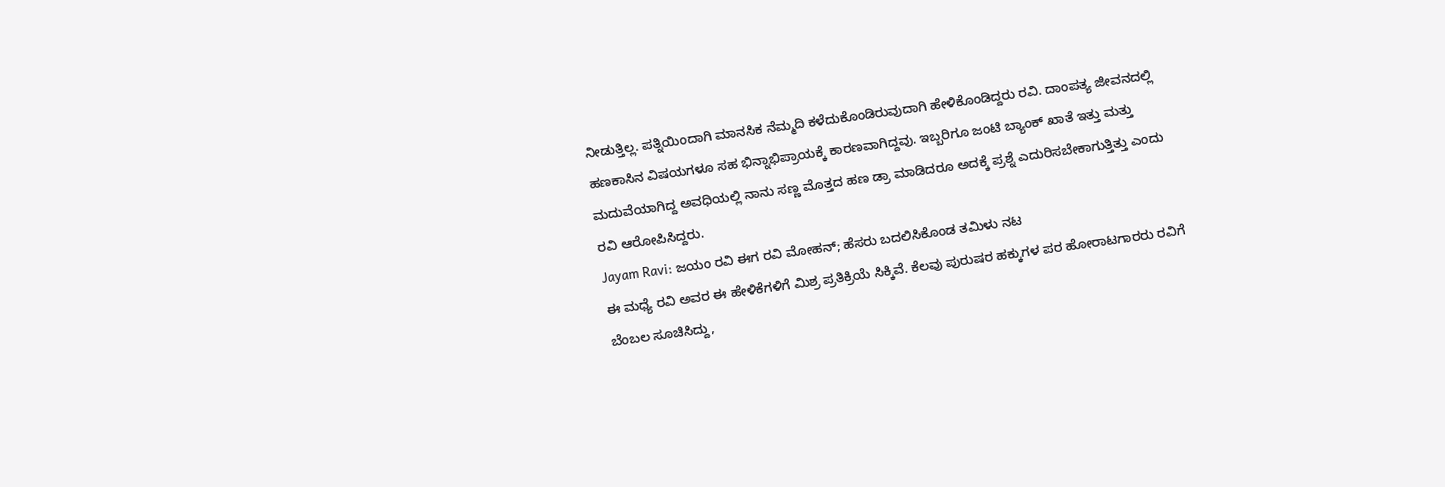ನೀಡುತ್ತಿಲ್ಲ. ಪತ್ನಿಯಿಂದಾಗಿ ಮಾನಸಿಕ ನೆಮ್ಮದಿ ಕಳೆದುಕೊಂಡಿರುವುದಾಗಿ ಹೇಳಿಕೊಂಡಿದ್ದರು ರವಿ. ದಾಂಪತ್ಯ ಜೀವನದಲ್ಲಿ ಹಣಕಾಸಿನ ವಿಷಯಗಳೂ ಸಹ ಭಿನ್ನಾಭಿಪ್ರಾಯಕ್ಕೆ ಕಾರಣವಾಗಿದ್ದವು. ಇಬ್ಬರಿಗೂ ಜಂಟಿ ಬ್ಯಾಂಕ್ ಖಾತೆ ಇತ್ತು ಮತ್ತು ಮದುವೆಯಾಗಿದ್ದ ಅವಧಿಯಲ್ಲಿ ನಾನು ಸಣ್ಣ ಮೊತ್ತದ ಹಣ ಡ್ರಾ ಮಾಡಿದರೂ ಅದಕ್ಕೆ ಪ್ರಶ್ನೆ ಎದುರಿಸಬೇಕಾಗುತ್ತಿತ್ತು ಎಂದು ರವಿ ಆರೋಪಿಸಿದ್ದರು.
Jayam Ravi: ಜಯಂ ರವಿ ಈಗ ರವಿ ಮೋಹನ್; ಹೆಸರು ಬದಲಿಸಿಕೊಂಡ ತಮಿಳು ನಟ
ಈ ಮಧ್ಯೆ ರವಿ ಅವರ ಈ ಹೇಳಿಕೆಗಳಿಗೆ ಮಿಶ್ರ ಪ್ರತಿಕ್ರಿಯೆ ಸಿಕ್ಕಿವೆ. ಕೆಲವು ಪುರುಷರ ಹಕ್ಕುಗಳ ಪರ ಹೋರಾಟಗಾರರು ರವಿಗೆ ಬೆಂಬಲ ಸೂಚಿಸಿದ್ದು,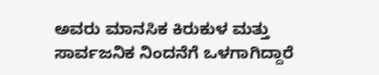ಅವರು ಮಾನಸಿಕ ಕಿರುಕುಳ ಮತ್ತು ಸಾರ್ವಜನಿಕ ನಿಂದನೆಗೆ ಒಳಗಾಗಿದ್ದಾರೆ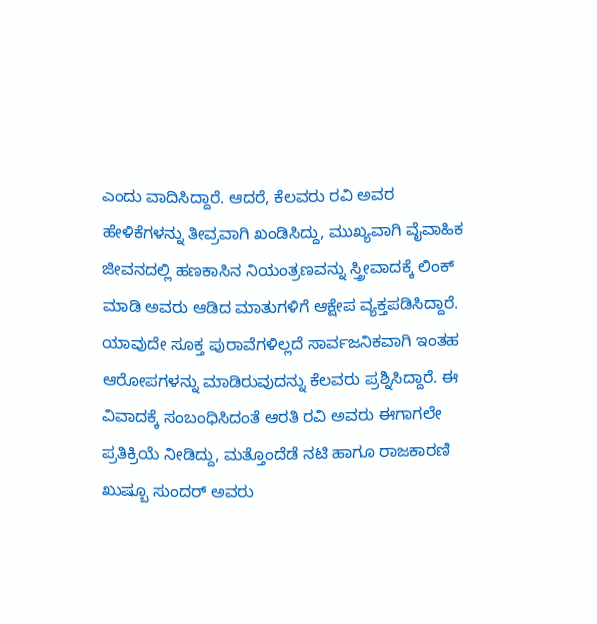ಎಂದು ವಾದಿಸಿದ್ದಾರೆ. ಆದರೆ, ಕೆಲವರು ರವಿ ಅವರ ಹೇಳಿಕೆಗಳನ್ನು ತೀವ್ರವಾಗಿ ಖಂಡಿಸಿದ್ದು, ಮುಖ್ಯವಾಗಿ ವೈವಾಹಿಕ ಜೀವನದಲ್ಲಿ ಹಣಕಾಸಿನ ನಿಯಂತ್ರಣವನ್ನು ಸ್ತ್ರೀವಾದಕ್ಕೆ ಲಿಂಕ್ ಮಾಡಿ ಅವರು ಆಡಿದ ಮಾತುಗಳಿಗೆ ಆಕ್ಷೇಪ ವ್ಯಕ್ತಪಡಿಸಿದ್ದಾರೆ.
ಯಾವುದೇ ಸೂಕ್ತ ಪುರಾವೆಗಳಿಲ್ಲದೆ ಸಾರ್ವಜನಿಕವಾಗಿ ಇಂತಹ ಆರೋಪಗಳನ್ನು ಮಾಡಿರುವುದನ್ನು ಕೆಲವರು ಪ್ರಶ್ನಿಸಿದ್ದಾರೆ. ಈ ವಿವಾದಕ್ಕೆ ಸಂಬಂಧಿಸಿದಂತೆ ಆರತಿ ರವಿ ಅವರು ಈಗಾಗಲೇ ಪ್ರತಿಕ್ರಿಯೆ ನೀಡಿದ್ದು, ಮತ್ತೊಂದೆಡೆ ನಟಿ ಹಾಗೂ ರಾಜಕಾರಣಿ ಖುಷ್ಬೂ ಸುಂದರ್ ಅವರು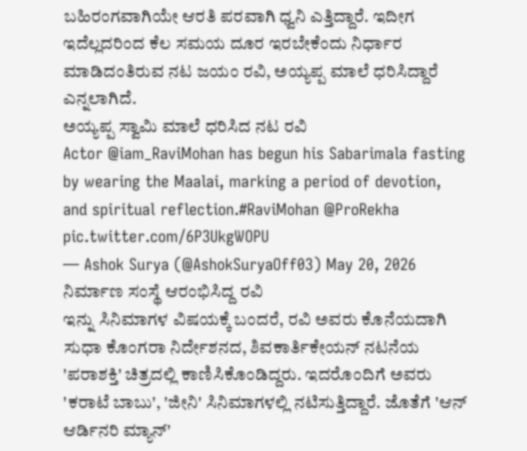ಬಹಿರಂಗವಾಗಿಯೇ ಆರತಿ ಪರವಾಗಿ ಧ್ವನಿ ಎತ್ತಿದ್ದಾರೆ. ಇದೀಗ ಇದೆಲ್ಲದರಿಂದ ಕೆಲ ಸಮಯ ದೂರ ಇರಬೇಕೆಂದು ನಿರ್ಧಾರ ಮಾಡಿದಂತಿರುವ ನಟ ಜಯಂ ರವಿ, ಅಯ್ಯಪ್ಪ ಮಾಲೆ ಧರಿಸಿದ್ದಾರೆ ಎನ್ನಲಾಗಿದೆ.
ಅಯ್ಯಪ್ಪ ಸ್ವಾಮಿ ಮಾಲೆ ಧರಿಸಿದ ನಟ ರವಿ
Actor @iam_RaviMohan has begun his Sabarimala fasting by wearing the Maalai, marking a period of devotion, and spiritual reflection.#RaviMohan @ProRekha pic.twitter.com/6P3UkgWOPU
— Ashok Surya (@AshokSuryaOff03) May 20, 2026
ನಿರ್ಮಾಣ ಸಂಸ್ಥೆ ಆರಂಭಿಸಿದ್ದ ರವಿ
ಇನ್ನು ಸಿನಿಮಾಗಳ ವಿಷಯಕ್ಕೆ ಬಂದರೆ, ರವಿ ಅವರು ಕೊನೆಯದಾಗಿ ಸುಧಾ ಕೊಂಗರಾ ನಿರ್ದೇಶನದ, ಶಿವಕಾರ್ತಿಕೇಯನ್ ನಟನೆಯ 'ಪರಾಶಕ್ತಿ' ಚಿತ್ರದಲ್ಲಿ ಕಾಣಿಸಿಕೊಂಡಿದ್ದರು. ಇದರೊಂದಿಗೆ ಅವರು 'ಕರಾಟೆ ಬಾಬು', 'ಜೀನಿ' ಸಿನಿಮಾಗಳಲ್ಲಿ ನಟಿಸುತ್ತಿದ್ದಾರೆ. ಜೊತೆಗೆ 'ಆನ್ ಆರ್ಡಿನರಿ ಮ್ಯಾನ್'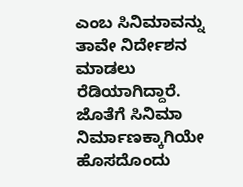ಎಂಬ ಸಿನಿಮಾವನ್ನು ತಾವೇ ನಿರ್ದೇಶನ ಮಾಡಲು ರೆಡಿಯಾಗಿದ್ದಾರೆ. ಜೊತೆಗೆ ಸಿನಿಮಾ ನಿರ್ಮಾಣಕ್ಕಾಗಿಯೇ ಹೊಸದೊಂದು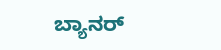ಬ್ಯಾನರ್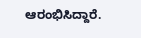ಆರಂಭಿಸಿದ್ದಾರೆ.